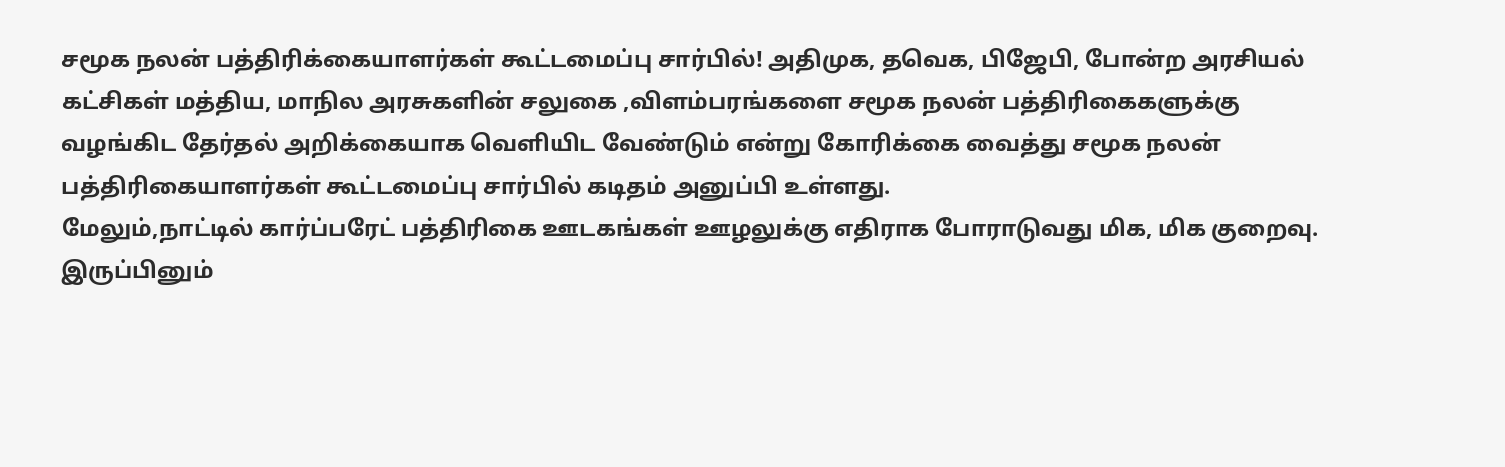சமூக நலன் பத்திரிக்கையாளர்கள் கூட்டமைப்பு சார்பில்! அதிமுக, தவெக, பிஜேபி, போன்ற அரசியல் கட்சிகள் மத்திய, மாநில அரசுகளின் சலுகை ,விளம்பரங்களை சமூக நலன் பத்திரிகைகளுக்கு வழங்கிட தேர்தல் அறிக்கையாக வெளியிட வேண்டும் என்று கோரிக்கை வைத்து சமூக நலன் பத்திரிகையாளர்கள் கூட்டமைப்பு சார்பில் கடிதம் அனுப்பி உள்ளது.
மேலும்,நாட்டில் கார்ப்பரேட் பத்திரிகை ஊடகங்கள் ஊழலுக்கு எதிராக போராடுவது மிக, மிக குறைவு. இருப்பினும்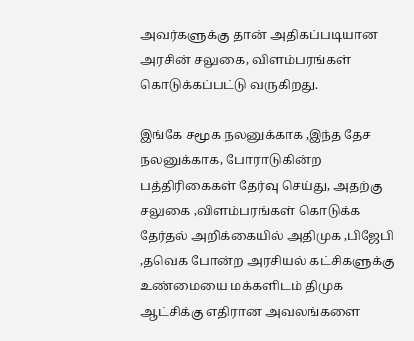அவர்களுக்கு தான் அதிகப்படியான அரசின் சலுகை, விளம்பரங்கள் கொடுக்கப்பட்டு வருகிறது.

இங்கே சமூக நலனுக்காக ,இந்த தேச நலனுக்காக, போராடுகின்ற பத்திரிகைகள் தேர்வு செய்து, அதற்கு சலுகை ,விளம்பரங்கள் கொடுக்க தேர்தல் அறிக்கையில் அதிமுக ,பிஜேபி ,தவெக போன்ற அரசியல் கட்சிகளுக்கு உண்மையை மக்களிடம் திமுக ஆட்சிக்கு எதிரான அவலங்களை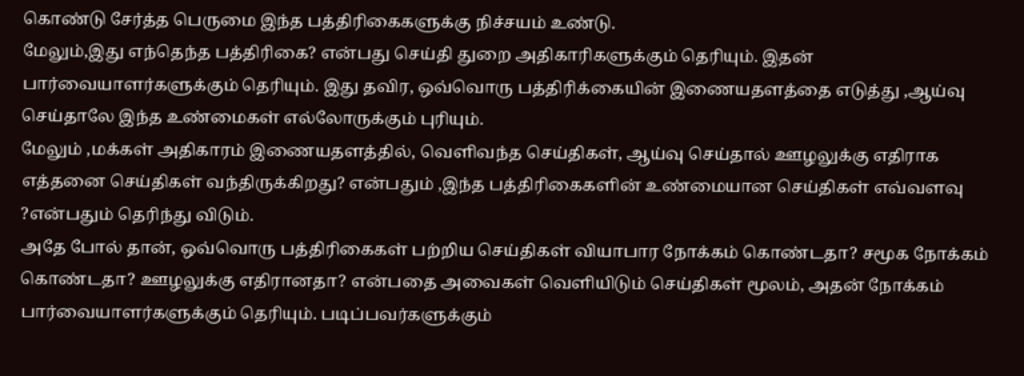கொண்டு சேர்த்த பெருமை இந்த பத்திரிகைகளுக்கு நிச்சயம் உண்டு.
மேலும்,இது எந்தெந்த பத்திரிகை? என்பது செய்தி துறை அதிகாரிகளுக்கும் தெரியும். இதன் பார்வையாளர்களுக்கும் தெரியும். இது தவிர, ஒவ்வொரு பத்திரிக்கையின் இணையதளத்தை எடுத்து ,ஆய்வு செய்தாலே இந்த உண்மைகள் எல்லோருக்கும் புரியும்.
மேலும் ,மக்கள் அதிகாரம் இணையதளத்தில், வெளிவந்த செய்திகள், ஆய்வு செய்தால் ஊழலுக்கு எதிராக எத்தனை செய்திகள் வந்திருக்கிறது? என்பதும் ,இந்த பத்திரிகைகளின் உண்மையான செய்திகள் எவ்வளவு ?என்பதும் தெரிந்து விடும்.
அதே போல் தான், ஒவ்வொரு பத்திரிகைகள் பற்றிய செய்திகள் வியாபார நோக்கம் கொண்டதா? சமூக நோக்கம் கொண்டதா? ஊழலுக்கு எதிரானதா? என்பதை அவைகள் வெளியிடும் செய்திகள் மூலம், அதன் நோக்கம் பார்வையாளர்களுக்கும் தெரியும். படிப்பவர்களுக்கும்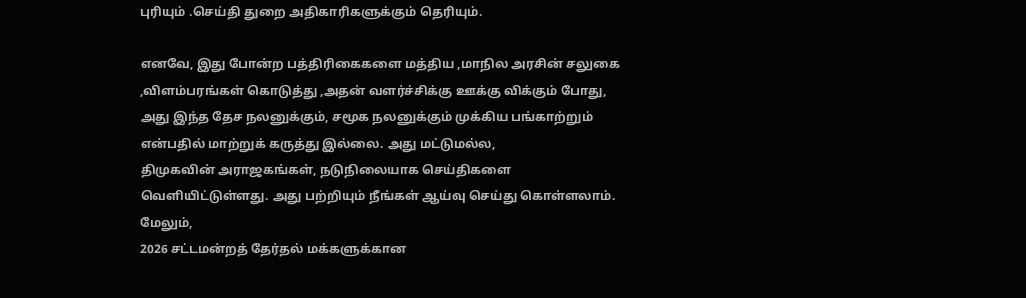புரியும் .செய்தி துறை அதிகாரிகளுக்கும் தெரியும்.

எனவே, இது போன்ற பத்திரிகைகளை மத்திய ,மாநில அரசின் சலுகை ,விளம்பரங்கள் கொடுத்து ,அதன் வளர்ச்சிக்கு ஊக்கு விக்கும் போது, அது இந்த தேச நலனுக்கும், சமூக நலனுக்கும் முக்கிய பங்காற்றும் என்பதில் மாற்றுக் கருத்து இல்லை. அது மட்டுமல்ல,
திமுகவின் அராஜகங்கள், நடுநிலையாக செய்திகளை வெளியிட்டுள்ளது. அது பற்றியும் நீங்கள் ஆய்வு செய்து கொள்ளலாம். மேலும்,
2026 சட்டமன்றத் தேர்தல் மக்களுக்கான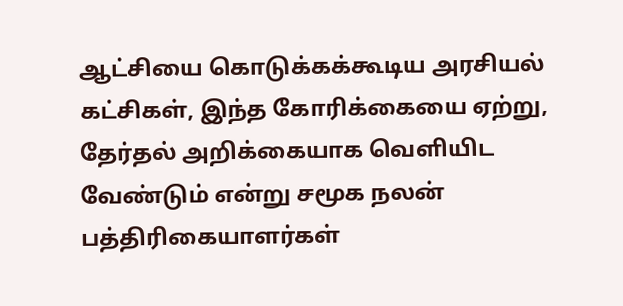ஆட்சியை கொடுக்கக்கூடிய அரசியல் கட்சிகள், இந்த கோரிக்கையை ஏற்று, தேர்தல் அறிக்கையாக வெளியிட வேண்டும் என்று சமூக நலன் பத்திரிகையாளர்கள்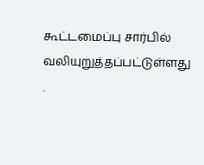கூட்டமைப்பு சார்பில் வலியுறுத்தப்பட்டுள்ளது .